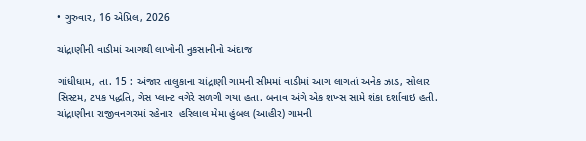• ગુરુવાર, 16 એપ્રિલ, 2026

ચાંદ્રાણીની વાડીમાં આગથી લાખોની નુકસાનીનો અંદાજ

ગાંધીધામ, તા. 15 : અંજાર તાલુકાના ચાંદ્રાણી ગામની સીમમાં વાડીમાં આગ લાગતાં અનેક ઝાડ, સોલાર સિસ્ટમ, ટપક પદ્ધતિ, ગેસ પ્લાન્ટ વગેરે સળગી ગયા હતા. બનાવ અંગે એક શખ્સ સામે શંકા દર્શાવાઇ હતી. ચાંદ્રાણીના રાજીવનગરમાં રહેનાર  હરિલાલ મેમા હુંબલ (આહીર) ગામની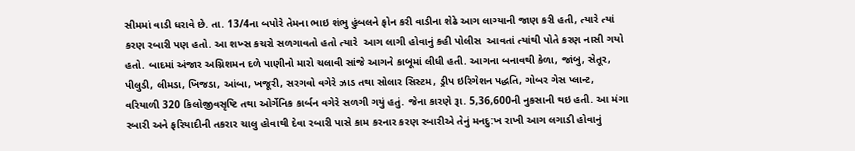સીમમાં વાડી ધરાવે છે. તા. 13/4ના બપોરે તેમના ભાઇ શંભુ હુંબલને ફોન કરી વાડીના શેઢે આગ લાગ્યાની જાણ કરી હતી, ત્યારે ત્યાં કરણ રબારી પણ હતો. આ શખ્સ કચરો સળગાવતો હતો ત્યારે  આગ લાગી હોવાનું કહી પોલીસ  આવતાં ત્યાંથી પોતે કરણ નાસી ગયો હતો. બાદમાં અંજાર અગ્નિશમન દળે પાણીનો મારો ચલાવી સાંજે આગને કાબૂમાં લીધી હતી. આગના બનાવથી કેળા, જાંબુ, સેતૂર, પીલુડી, લીમડા, ખિજડા, આંબા, ખજૂરી, સરગવો વગેરે ઝાડ તથા સોલાર સિસ્ટમ, ડ્રીપ ઇરિગેશન પદ્ધતિ, ગોબર ગેસ પ્લાન્ટ, વરિયાળી 320 કિલોજીવસૃષ્ટિ તથા ઓર્ગેનિક કાર્બન વગેરે સળગી ગયું હતું. જેના કારણે રૂા. 5,36,600ની નુકસાની થઇ હતી. આ મંગા રબારી અને ફરિયાદીની તકરાર ચાલુ હોવાથી દેવા રબારી પાસે કામ કરનાર કરણ રબારીએ તેનું મનદુ:ખ રાખી આગ લગાડી હોવાનું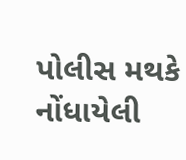પોલીસ મથકે નોંધાયેલી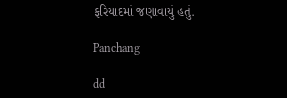ફરિયાદમાં જણાવાયું હતું.

Panchang

dd